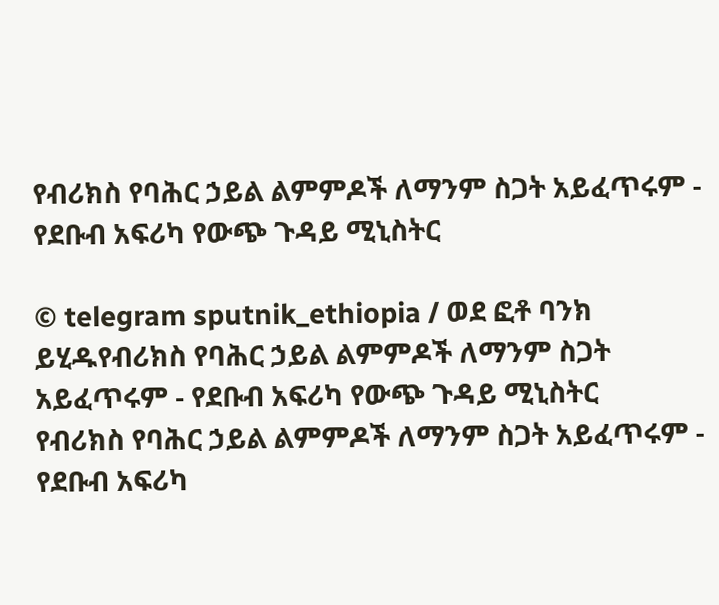የብሪክስ የባሕር ኃይል ልምምዶች ለማንም ስጋት አይፈጥሩም - የደቡብ አፍሪካ የውጭ ጉዳይ ሚኒስትር

© telegram sputnik_ethiopia / ወደ ፎቶ ባንክ ይሂዱየብሪክስ የባሕር ኃይል ልምምዶች ለማንም ስጋት አይፈጥሩም - የደቡብ አፍሪካ የውጭ ጉዳይ ሚኒስትር
የብሪክስ የባሕር ኃይል ልምምዶች ለማንም ስጋት አይፈጥሩም - የደቡብ አፍሪካ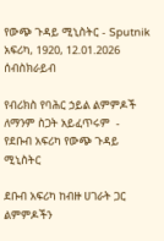የውጭ ጉዳይ ሚኒስትር - Sputnik አፍሪካ, 1920, 12.01.2026
ሰብስክራይብ

የብሪክስ የባሕር ኃይል ልምምዶች ለማንም ስጋት አይፈጥሩም  - የደቡብ አፍሪካ የውጭ ጉዳይ ሚኒስትር

ደቡብ አፍሪካ ከብዙ ሀገራት ጋር ልምምዶችን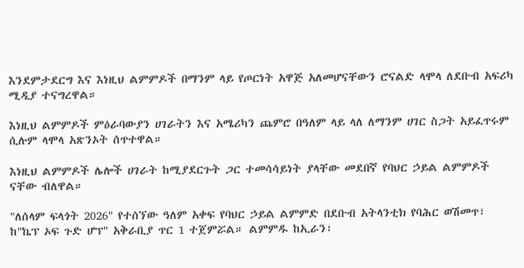እንደምታደርግ እና እነዚህ ልምምዶች በማንም ላይ የጦርነት አዋጅ አለመሆናቸውን ሮናልድ ላሞላ ለደቡብ አፍሪካ ሚዲያ ተናግረዋል።

እነዚህ ልምምዶች ምዕራባውያን ሀገራትን እና አሜሪካን ጨምሮ በዓለም ላይ ላለ ለማንም ሀገር ስጋት አይፈጥሩም ሲሉም ላሞላ አጽንኦት ሰጥተዋል።

እነዚህ ልምምዶች ሌሎች ሀገራት ከሚያደርጉት ጋር ተመሳሳይነት ያላቸው መደበኛ የባህር ኃይል ልምምዶች ናቸው ብለዋል።

"ለሰላም ፍላጎት 2026" የተሰኘው ዓለም አቀፍ የባህር ኃይል ልምምድ በደቡብ አትላንቲክ የባሕር ወሽመጥ፣ ከ"ኬፕ ኦፍ ጉድ ሆፕ" አቅራቢያ ጥር 1 ተጀምሯል። ልምምዱ ከኢራን፣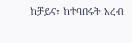ከቻይና፣ ከተባበሩት አረብ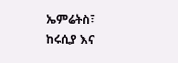ኤምሬትስ፣ ከሩሲያ እና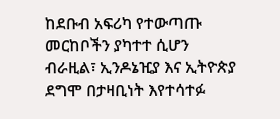ከደቡብ አፍሪካ የተውጣጡ መርከቦችን ያካተተ ሲሆን ብራዚል፣ ኢንዶኔዢያ እና ኢትዮጵያ ደግሞ በታዛቢነት እየተሳተፉ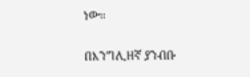ነው።

በእንግሊዘኛ ያንብቡ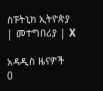ስፑትኒክ ኢትዮጵያ | መተግበሪያ | X

አዳዲስ ዜናዎች
0